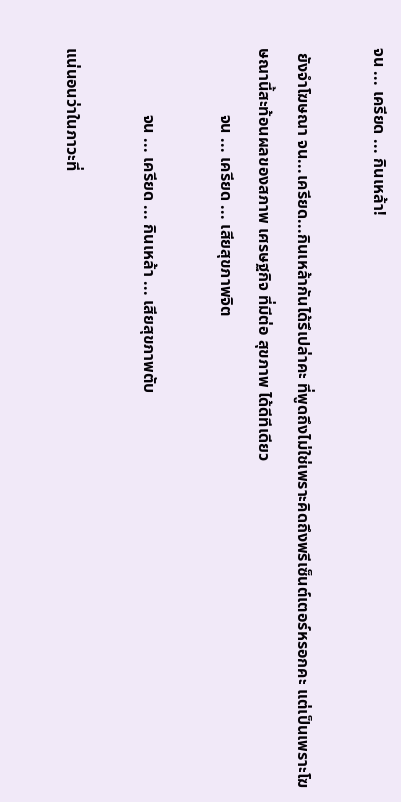จน ... เครียด ... กินเหล้า!

 ยังจำโฆษณา จน...เครียด...กินเหล้ากันได้รึเปล่าคะ ที่พูดถึงไม่ใช่เพราะคิดถึงพรีเซ็นต์เตอร์หรอกคะ แต่เป็นเพราะโฆษณานี้สะท้อนผลของสภาพ เศรษฐกิจ ที่มีต่อ สุขภาพ ได้ดีทีเดียว
                จน ... เครียด ... เสียสุขภาพจิต

                จน ... เครียด ... กินเหล้า ... เสียสุขภาพตับ

แน่นอนว่าในภาวะที่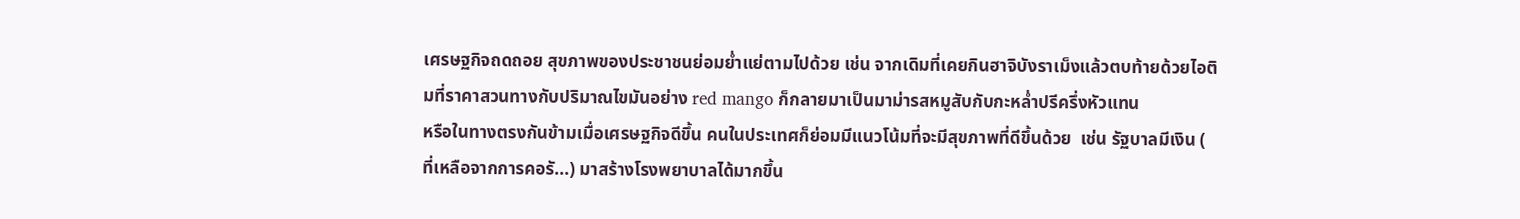เศรษฐกิจถดถอย สุขภาพของประชาชนย่อมย่ำแย่ตามไปด้วย เช่น จากเดิมที่เคยกินฮาจิบังราเม็งแล้วตบท้ายด้วยไอติมที่ราคาสวนทางกับปริมาณไขมันอย่าง red mango ก็กลายมาเป็นมาม่ารสหมูสับกับกะหล่ำปรีครึ่งหัวแทน
หรือในทางตรงกันข้ามเมื่อเศรษฐกิจดีขึ้น คนในประเทศก็ย่อมมีแนวโน้มที่จะมีสุขภาพที่ดีขึ้นด้วย  เช่น รัฐบาลมีเงิน ( ที่เหลือจากการคอรั...) มาสร้างโรงพยาบาลได้มากขึ้น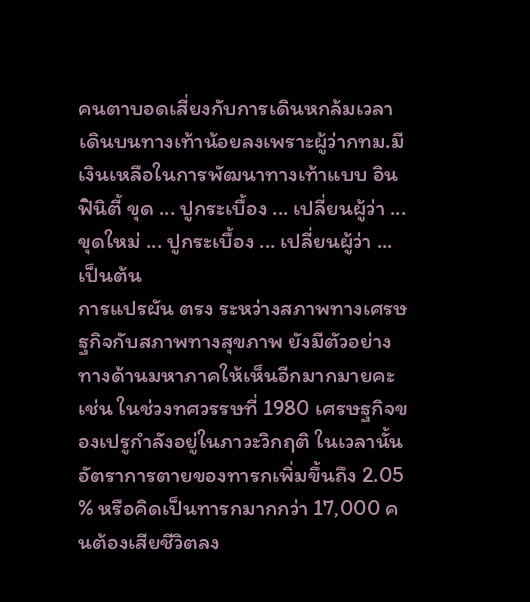คนตาบอดเสี่ยงกับการเดินหกล้มเวลาเดินบนทางเท้าน้อยลงเพราะผู้ว่ากทม.มีเงินเหลือในการพัฒนาทางเท้าแบบ อินฟินิตี้ ขุด ... ปูกระเบื้อง ... เปลี่ยนผู้ว่า ... ขุดใหม่ ... ปูกระเบื้อง ... เปลี่ยนผู้ว่า ... เป็นต้น
การแปรผัน ตรง ระหว่างสภาพทางเศรษฐกิจกับสภาพทางสุขภาพ ยังมีตัวอย่างทางด้านมหาภาคให้เห็นอีกมากมายคะ เช่น ในช่วงทศวรรษที่ 1980 เศรษฐกิจของเปรูกำลังอยู่ในภาวะวิกฤติ ในเวลานั้น อัตราการตายของทารกเพิ่มขึ้นถึง 2.05 % หรือคิดเป็นทารกมากกว่า 17,000 คนต้องเสียชีวิตลง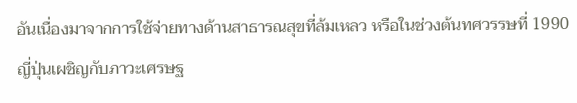อันเนื่องมาจากการใช้จ่ายทางด้านสาธารณสุขที่ล้มเหลว หรือในช่วงต้นทศวรรษที่ 1990 ญี่ปุ่นเผชิญกับภาวะเศรษฐ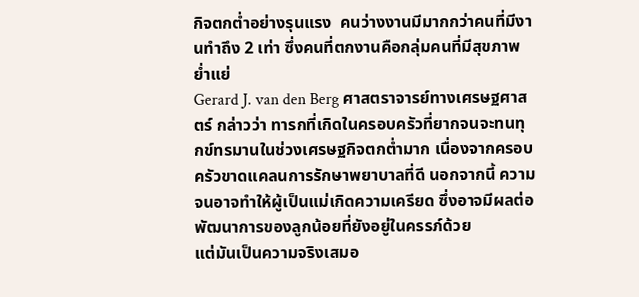กิจตกต่ำอย่างรุนแรง  คนว่างงานมีมากกว่าคนที่มีงานทำถึง 2 เท่า ซึ่งคนที่ตกงานคือกลุ่มคนที่มีสุขภาพย่ำแย่
Gerard J. van den Berg ศาสตราจารย์ทางเศรษฐศาสตร์ กล่าวว่า ทารกที่เกิดในครอบครัวที่ยากจนจะทนทุกข์ทรมานในช่วงเศรษฐกิจตกต่ำมาก เนื่องจากครอบครัวขาดแคลนการรักษาพยาบาลที่ดี นอกจากนี้ ความจนอาจทำให้ผู้เป็นแม่เกิดความเครียด ซึ่งอาจมีผลต่อพัฒนาการของลูกน้อยที่ยังอยู่ในครรภ์ด้วย
แต่มันเป็นความจริงเสมอ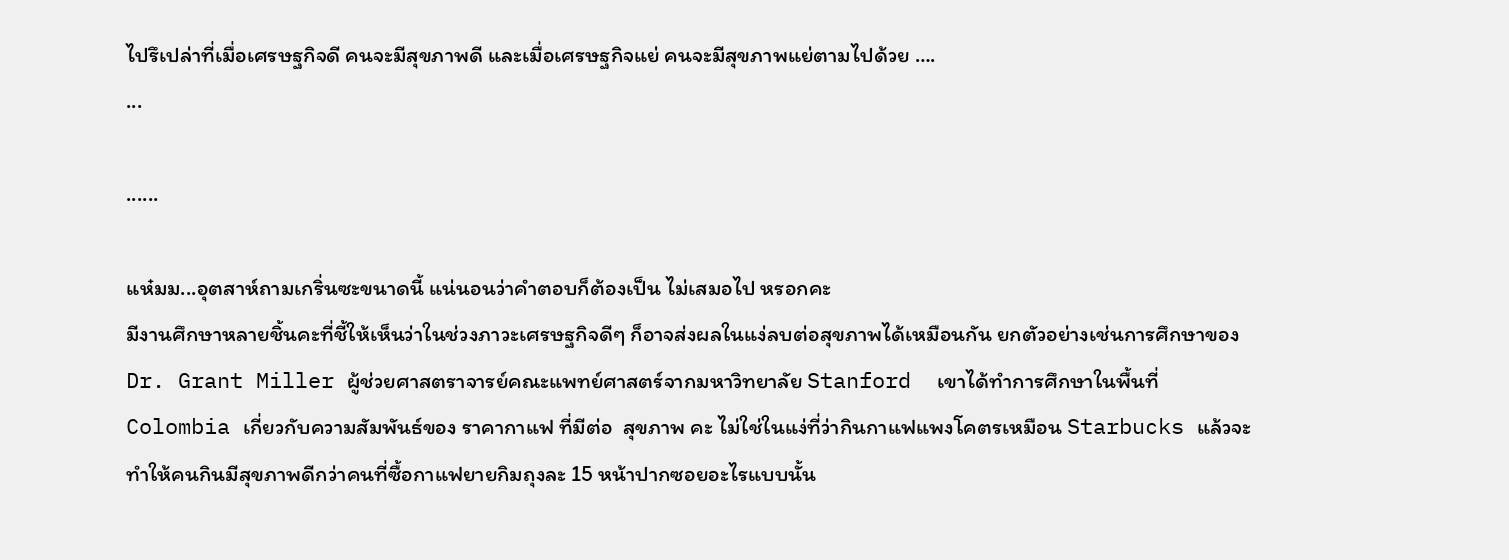ไปรึเปล่าที่เมื่อเศรษฐกิจดี คนจะมีสุขภาพดี และเมื่อเศรษฐกิจแย่ คนจะมีสุขภาพแย่ตามไปด้วย ….
...

......

แห๋มม...อุตสาห์ถามเกริ่นซะขนาดนี้ แน่นอนว่าคำตอบก็ต้องเป็น ไม่เสมอไป หรอกคะ
มีงานศึกษาหลายชิ้นคะที่ชี้ให้เห็นว่าในช่วงภาวะเศรษฐกิจดีๆ ก็อาจส่งผลในแง่ลบต่อสุขภาพได้เหมือนกัน ยกตัวอย่างเช่นการศึกษาของ Dr. Grant Miller ผู้ช่วยศาสตราจารย์คณะแพทย์ศาสตร์จากมหาวิทยาลัย Stanford  เขาได้ทำการศึกษาในพื้นที่ Colombia เกี่ยวกับความสัมพันธ์ของ ราคากาแฟ ที่มีต่อ  สุขภาพ คะ ไม่ใช่ในแง่ที่ว่ากินกาแฟแพงโคตรเหมือน Starbucks แล้วจะทำให้คนกินมีสุขภาพดีกว่าคนที่ซื้อกาแฟยายกิมถุงละ 15 หน้าปากซอยอะไรแบบนั้น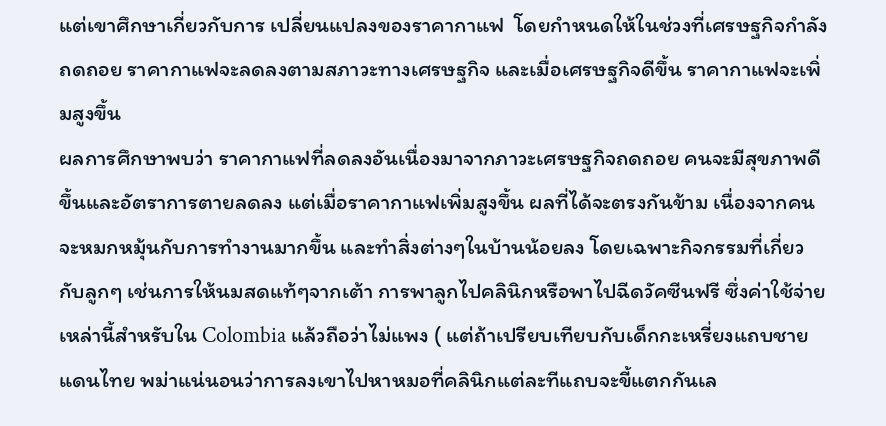แต่เขาศึกษาเกี่ยวกับการ เปลี่ยนแปลงของราคากาแฟ  โดยกำหนดให้ในช่วงที่เศรษฐกิจกำลังถดถอย ราคากาแฟจะลดลงตามสภาวะทางเศรษฐกิจ และเมื่อเศรษฐกิจดีขึ้น ราคากาแฟจะเพิ่มสูงขึ้น
ผลการศึกษาพบว่า ราคากาแฟที่ลดลงอันเนื่องมาจากภาวะเศรษฐกิจถดถอย คนจะมีสุขภาพดีขึ้นและอัตราการตายลดลง แต่เมื่อราคากาแฟเพิ่มสูงขึ้น ผลที่ได้จะตรงกันข้าม เนื่องจากคนจะหมกหมุ้นกับการทำงานมากขึ้น และทำสิ่งต่างๆในบ้านน้อยลง โดยเฉพาะกิจกรรมที่เกี่ยวกับลูกๆ เช่นการให้นมสดแท้ๆจากเต้า การพาลูกไปคลินิกหรือพาไปฉีดวัคซีนฟรี ซึ่งค่าใช้จ่ายเหล่านี้สำหรับใน Colombia แล้วถือว่าไม่แพง ( แต่ถ้าเปรียบเทียบกับเด็กกะเหรี่ยงแถบชายแดนไทย พม่าแน่นอนว่าการลงเขาไปหาหมอที่คลินิกแต่ละทีแถบจะขี้แตกกันเล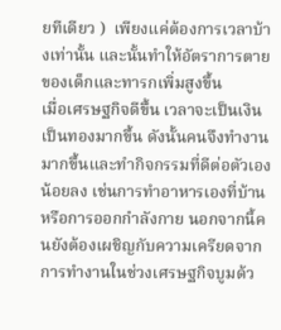ยทีเดียว )  เพียงแค่ต้องการเวลาบ้างเท่านั้น และนั้นทำให้อัตราการตายของเด็กและทารกเพิ่มสูงขึ้น
เมื่อเศรษฐกิจดีขึ้น เวลาจะเป็นเงินเป็นทองมากขึ้น ดังนั้นคนจึงทำงานมากขึ้นและทำกิจกรรมที่ดีต่อตัวเองน้อยลง เช่นการทำอาหารเองที่บ้าน หรือการออกกำลังกาย นอกจากนี้คนยังต้องเผชิญกับความเครียดจากการทำงานในช่วงเศรษฐกิจบูมด้ว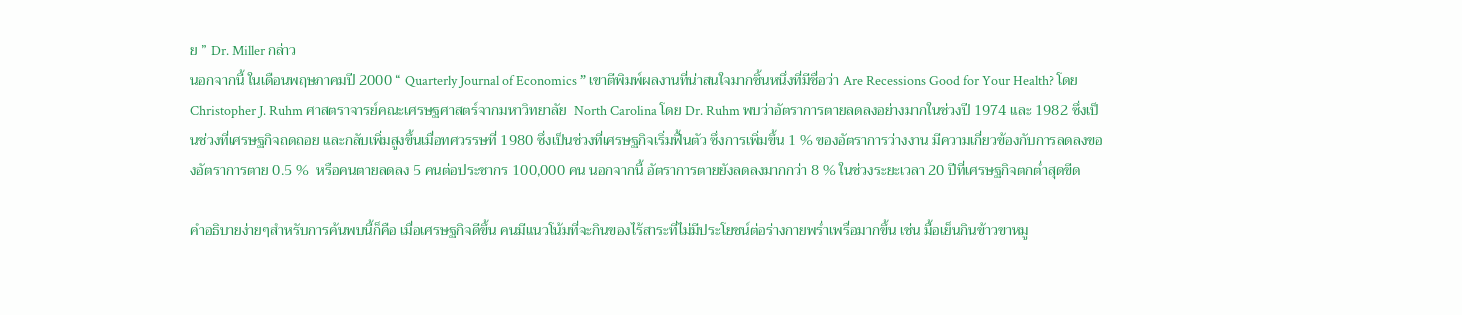ย ” Dr. Miller กล่าว
นอกจากนี้ ในเดือนพฤษภาคมปี 2000 “ Quarterly Journal of Economics ” เขาตีพิมพ์ผลงานที่น่าสนใจมากชิ้นหนึ่งที่มีชื่อว่า Are Recessions Good for Your Health? โดย Christopher J. Ruhm ศาสตราจารย์คณะเศรษฐศาสตร์จากมหาวิทยาลัย  North Carolina โดย Dr. Ruhm พบว่าอัตราการตายลดลงอย่างมากในช่วงปี 1974 และ 1982 ซึ่งเป็นช่วงที่เศรษฐกิจถดถอย และกลับเพิ่มสูงขึ้นเมื่อทศวรรษที่ 1980 ซึ่งเป็นช่วงที่เศรษฐกิจเริ่มฟื้นตัว ซึ่งการเพิ่มขึ้น 1 % ของอัตราการว่างงาน มีความเกี่ยวข้องกับการลดลงของอัตราการตาย 0.5 %  หรือคนตายลดลง 5 คนต่อประชากร 100,000 คน นอกจากนี้ อัตราการตายยังลดลงมากกว่า 8 % ในช่วงระยะเวลา 20 ปีที่เศรษฐกิจตกต่ำสุดขีด

คำอธิบายง่ายๆสำหรับการค้นพบนี้ก็คือ เมื่อเศรษฐกิจดีขึ้น คนมีแนวโน้มที่จะกินของไร้สาระที่ไม่มีประโยชน์ต่อร่างกายพร่ำเพรื่อมากขึ้น เช่น มื้อเย็นกินข้าวขาหมู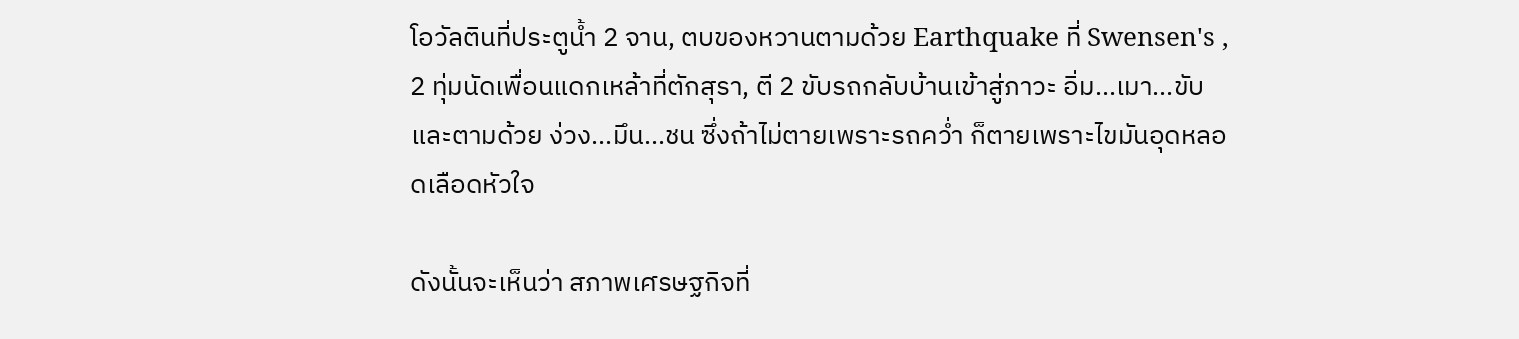โอวัลตินที่ประตูน้ำ 2 จาน, ตบของหวานตามด้วย Earthquake ที่ Swensen's ,  2 ทุ่มนัดเพื่อนแดกเหล้าที่ตักสุรา, ตี 2 ขับรถกลับบ้านเข้าสู่ภาวะ อิ่ม...เมา...ขับ และตามด้วย ง่วง...มึน...ชน ซึ่งถ้าไม่ตายเพราะรถคว่ำ ก็ตายเพราะไขมันอุดหลอดเลือดหัวใจ

ดังนั้นจะเห็นว่า สภาพเศรษฐกิจที่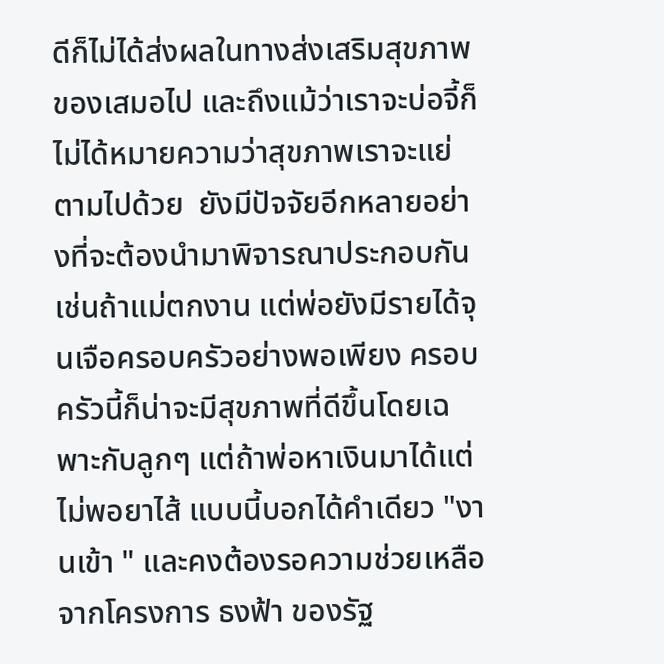ดีก็ไม่ได้ส่งผลในทางส่งเสริมสุขภาพของเสมอไป และถึงแม้ว่าเราจะบ่อจี้ก็ไม่ได้หมายความว่าสุขภาพเราจะแย่ตามไปด้วย  ยังมีปัจจัยอีกหลายอย่างที่จะต้องนำมาพิจารณาประกอบกัน เช่นถ้าแม่ตกงาน แต่พ่อยังมีรายได้จุนเจือครอบครัวอย่างพอเพียง ครอบครัวนี้ก็น่าจะมีสุขภาพที่ดีขึ้นโดยเฉพาะกับลูกๆ แต่ถ้าพ่อหาเงินมาได้แต่ไม่พอยาไส้ แบบนี้บอกได้คำเดียว "งานเข้า " และคงต้องรอความช่วยเหลือจากโครงการ ธงฟ้า ของรัฐ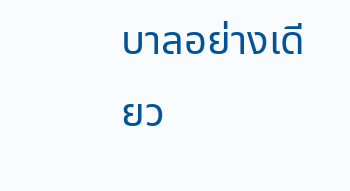บาลอย่างเดียว